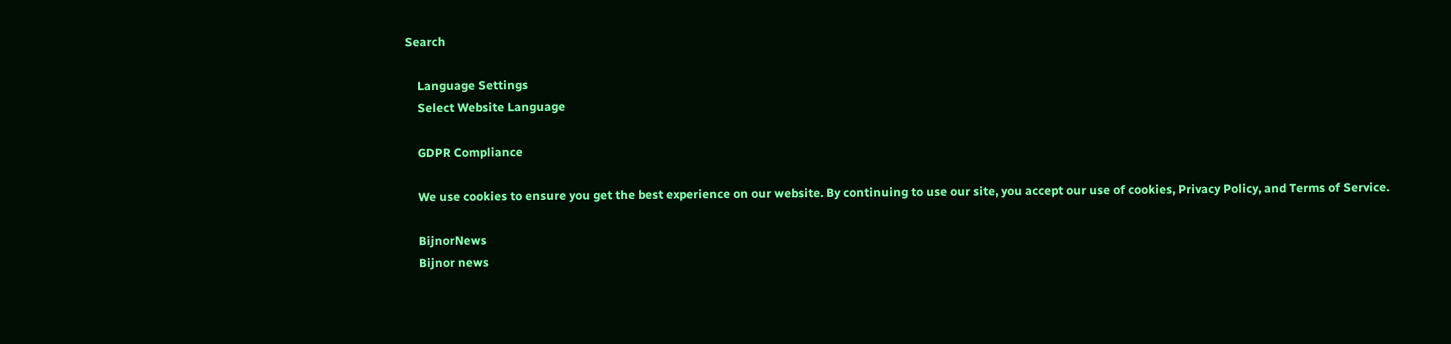Search

    Language Settings
    Select Website Language

    GDPR Compliance

    We use cookies to ensure you get the best experience on our website. By continuing to use our site, you accept our use of cookies, Privacy Policy, and Terms of Service.

    BijnorNews
    Bijnor news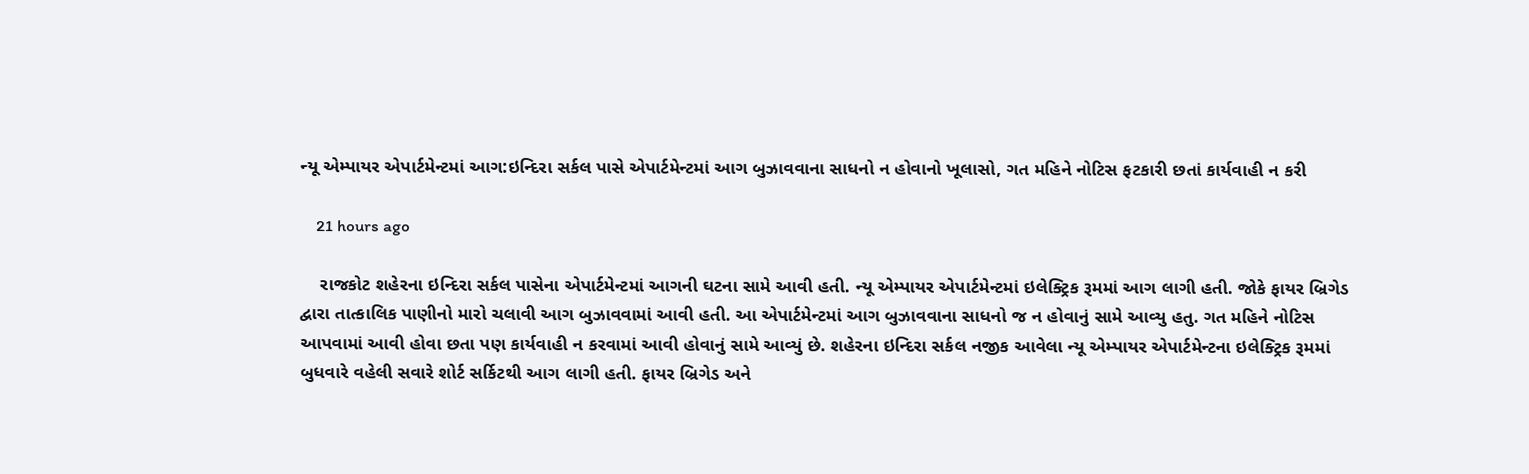ન્યૂ એમ્પાયર એપાર્ટમેન્ટમાં આગ:ઇન્દિરા સર્કલ પાસે એપાર્ટમેન્ટમાં આગ બુઝાવવાના સાધનો ન હોવાનો ખૂલાસો, ગત મહિને નોટિસ ફટકારી છતાં કાર્યવાહી ન કરી

    21 hours ago

    રાજકોટ શહેરના ઇન્દિરા સર્કલ પાસેના એપાર્ટમેન્ટમાં આગની ઘટના સામે આવી હતી. ન્યૂ એમ્પાયર એપાર્ટમેન્ટમાં ઇલેક્ટ્રિક રૂમમાં આગ લાગી હતી. જોકે ફાયર બ્રિગેડ દ્વારા તાત્કાલિક પાણીનો મારો ચલાવી આગ બુઝાવવામાં આવી હતી. આ એપાર્ટમેન્ટમાં આગ બુઝાવવાના સાધનો જ ન હોવાનું સામે આવ્યુ હતુ. ગત મહિને નોટિસ આપવામાં આવી હોવા છતા પણ કાર્યવાહી ન કરવામાં આવી હોવાનું સામે આવ્યું છે. શહેરના ઇન્દિરા સર્કલ નજીક આવેલા ન્યૂ એમ્પાયર એપાર્ટમેન્ટના ઇલેક્ટ્રિક રૂમમાં બુધવારે વહેલી સવારે શોર્ટ સર્કિટથી આગ લાગી હતી. ફાયર બ્રિગેડ અને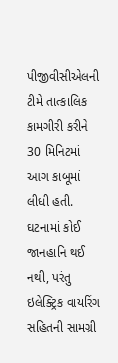પીજીવીસીએલની ટીમે તાત્કાલિક કામગીરી કરીને 30 મિનિટમાં આગ કાબૂમાં લીધી હતી. ઘટનામાં કોઈ જાનહાનિ થઈ નથી, પરંતુ ઇલેક્ટ્રિક વાયરિંગ સહિતની સામગ્રી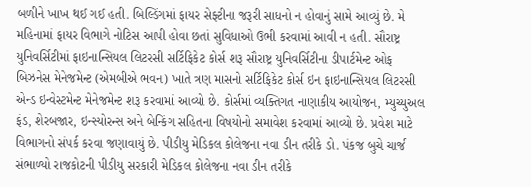બળીને ખાખ થઈ ગઈ હતી. બિલ્ડિંગમાં ફાયર સેફ્ટીના જરૂરી સાધનો ન હોવાનું સામે આવ્યું છે. મે મહિનામાં ફાયર વિભાગે નોટિસ આપી હોવા છતાં સુવિધાઓ ઉભી કરવામાં આવી ન હતી. સૌરાષ્ટ્ર યુનિવર્સિટીમાં ફાઇનાન્સિયલ લિટરસી સર્ટિફિકેટ કોર્સ શરૂ સૌરાષ્ટ્ર યુનિવર્સિટીના ડીપાર્ટમેન્ટ ઓફ બિઝનેસ મેનેજમેન્ટ (એમબીએ ભવન) ખાતે ત્રણ માસનો સર્ટિફિકેટ કોર્સ ઇન ફાઇનાન્સિયલ લિટરસી એન્ડ ઇન્વેસ્ટમેન્ટ મેનેજમેન્ટ શરૂ કરવામાં આવ્યો છે. કોર્સમાં વ્યક્તિગત નાણાકીય આયોજન, મ્યુચ્યુઅલ ફંડ, શેરબજાર, ઇન્સ્યોરન્સ અને બેન્કિંગ સહિતના વિષયોનો સમાવેશ કરવામાં આવ્યો છે. પ્રવેશ માટે વિભાગનો સંપર્ક કરવા જણાવાયું છે. પીડીયુ મેડિકલ કોલેજના નવા ડીન તરીકે ડો. પંકજ બુચે ચાર્જ સંભાળ્યો રાજકોટની પીડીયુ સરકારી મેડિકલ કોલેજના નવા ડીન તરીકે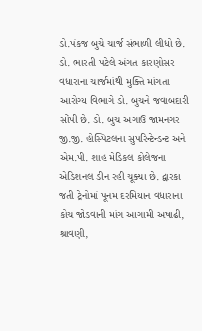ડો.પંકજ બુચે ચાર્જ સંભાળી લીધો છે. ડો. ભારતી પટેલે અંગત કારણોસર વધારાના ચાર્જમાંથી મુક્તિ માંગતા આરોગ્ય વિભાગે ડો. બુચને જવાબદારી સોંપી છે. ડો. બુચ અગાઉ જામનગર જી.જી. હોસ્પિટલના સુપરિન્ટેન્ડન્ટ અને એમ.પી. શાહ મેડિકલ કોલેજના એડિશનલ ડીન રહી ચૂક્યા છે. દ્વારકા જતી ટ્રેનોમાં પૂનમ દરમિયાન વધારાના કોચ જોડવાની માંગ આગામી અષાઢી, શ્રાવણી,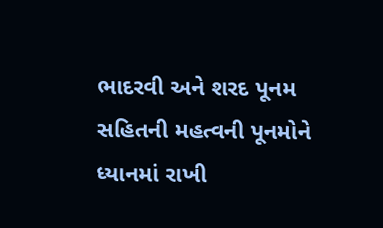ભાદરવી અને શરદ પૂનમ સહિતની મહત્વની પૂનમોને ધ્યાનમાં રાખી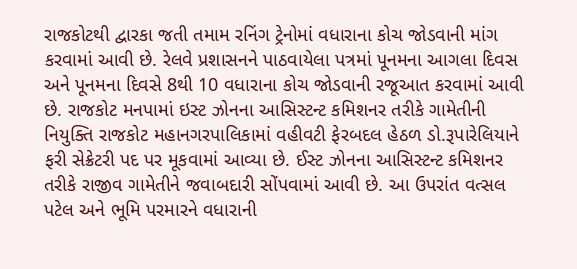રાજકોટથી દ્વારકા જતી તમામ રનિંગ ટ્રેનોમાં વધારાના કોચ જોડવાની માંગ કરવામાં આવી છે. રેલવે પ્રશાસનને પાઠવાયેલા પત્રમાં પૂનમના આગલા દિવસ અને પૂનમના દિવસે 8થી 10 વધારાના કોચ જોડવાની રજૂઆત કરવામાં આવી છે. રાજકોટ મનપામાં ઇસ્ટ ઝોનના આસિસ્ટન્ટ કમિશનર તરીકે ગામેતીની નિયુક્તિ રાજકોટ મહાનગરપાલિકામાં વહીવટી ફેરબદલ હેઠળ ડો.રૂપારેલિયાને ફરી સેક્રેટરી પદ પર મૂકવામાં આવ્યા છે. ઈસ્ટ ઝોનના આસિસ્ટન્ટ કમિશનર તરીકે રાજીવ ગામેતીને જવાબદારી સોંપવામાં આવી છે. આ ઉપરાંત વત્સલ પટેલ અને ભૂમિ પરમારને વધારાની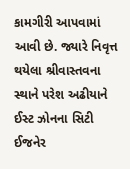કામગીરી આપવામાં આવી છે. જ્યારે નિવૃત્ત થયેલા શ્રીવાસ્તવના સ્થાને પરેશ અઢીયાને ઈસ્ટ ઝોનના સિટી ઈજનેર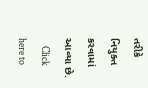તરીકે નિયુક્ત કરવામાં આવ્યા છે.
    Click here to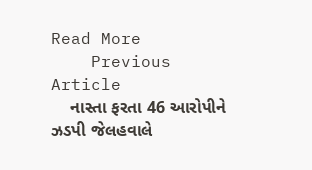Read More
    Previous Article
    નાસ્તા ફરતા 46 આરોપીને ઝડપી જેલહવાલે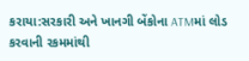કરાયા:સરકારી અને ખાનગી બેંકોના ATMમાં લોડ કરવાની રકમમાંથી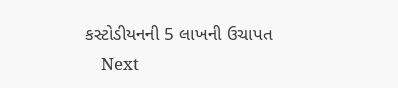કસ્‍ટોડીયનની 5 લાખની ઉચાપત
    Next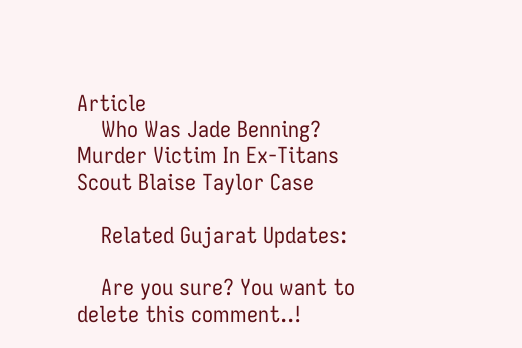Article
    Who Was Jade Benning? Murder Victim In Ex-Titans Scout Blaise Taylor Case

    Related Gujarat Updates:

    Are you sure? You want to delete this comment..!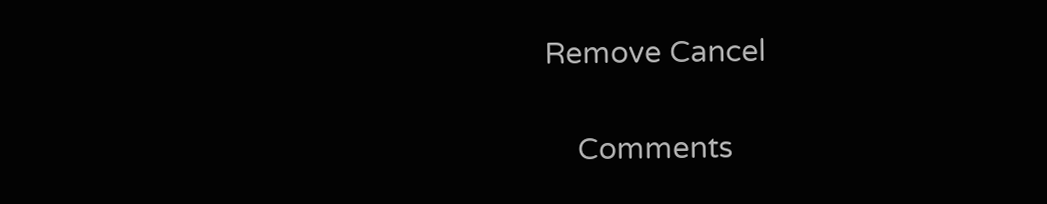Remove Cancel

    Comments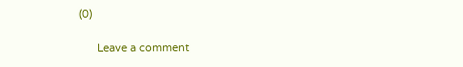(0)

      Leave a comment